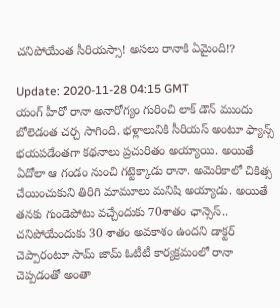చ‌నిపోయేంత సీరియ‌స్సా! అస‌లు రానాకి ఏమైంది!?

Update: 2020-11-28 04:15 GMT
యంగ్ హీరో రానా అనారోగ్యం గురించి లాక్ డౌన్ ముందు బోలెడంత చ‌ర్చ సాగింది. భ‌ళ్లాలునికి సీరియ‌స్ అంటూ ఫ్యాన్స్ భ‌య‌ప‌డేంత‌గా క‌థ‌నాలు ప్ర‌చురితం అయ్యాయి. అయితే ఏదోలా ఆ గండం నుంచి గ‌ట్టెక్కాడు రానా. అమెరికాలో చికిత్స చేయించుకుని తిరిగి మామూలు మ‌నిషి అయ్యాడు. అయితే త‌న‌కు గుండెపోటు వ‌చ్చేందుకు 70శాతం ఛాన్సెస్..  చ‌నిపోయేందుకు 30 శాతం అవ‌కాశం ఉందని డాక్టర్ చెప్పారంటూ సామ్ జామ్ ఓటీటీ కార్య‌క్ర‌మంలో రానా చెప్ప‌డంతో అంతా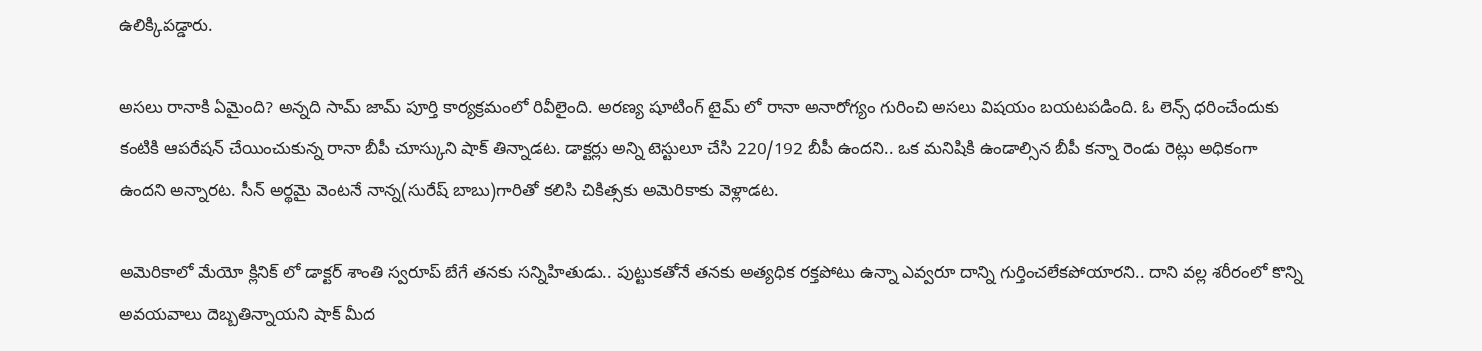ఉలిక్కిప‌డ్డారు.

అస‌లు రానాకి ఏమైంది? అన్న‌ది సామ్ జామ్ పూర్తి కార్య‌క్ర‌మంలో రివీలైంది. అర‌ణ్య షూటింగ్ టైమ్ లో రానా అనారోగ్యం గురించి అస‌లు విష‌యం బ‌య‌ట‌ప‌డింది. ఓ లెన్స్ ధ‌రించేందుకు కంటికి ఆప‌రేష‌న్ చేయించుకున్న రానా బీపీ చూస్కుని షాక్ తిన్నాడ‌ట‌. డాక్టర్లు అన్ని టెస్టులూ చేసి 220/192 బీపీ ఉందని.. ఒక మనిషికి ఉండాల్సిన బీపీ కన్నా రెండు రెట్లు అధికంగా ఉందని అన్నారట. సీన్ అర్థ‌మై వెంట‌నే నాన్న(సురేష్ బాబు)గారితో క‌లిసి చికిత్స‌కు అమెరికాకు వెళ్లాడ‌ట‌.

అమెరికాలో మేయో క్లినిక్ లో డాక్టర్ శాంతి స్వరూప్ బేగే త‌న‌కు స‌న్నిహితుడు.. పుట్టుకతోనే త‌న‌కు అత్యధిక రక్తపోటు ఉన్నా ఎవ్వరూ దాన్ని గుర్తించలేకపోయారని.. దాని వల్ల శరీరంలో కొన్ని అవయవాలు దెబ్బతిన్నాయని షాక్ మీద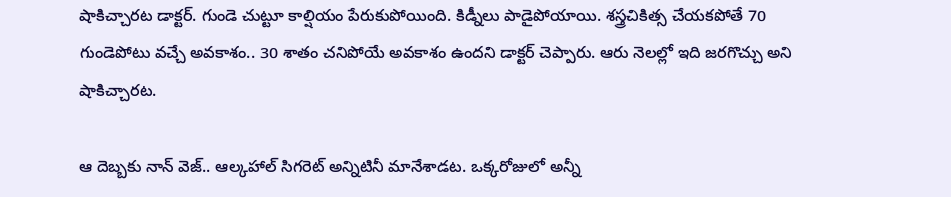షాకిచ్చార‌ట డాక్ట‌ర్‌. గుండె చుట్టూ కాల్షియం పేరుకుపోయింది. కిడ్నీలు పాడైపోయాయి. శ‌స్త్ర‌చికిత్స చేయ‌కపోతే 70 గుండెపోటు వచ్చే అవకాశం.. 30 శాతం చనిపోయే అవకాశం ఉందని డాక్ట‌ర్ చెప్పారు. ఆరు నెలల్లో ఇది జరగొచ్చు అని షాకిచ్చార‌ట‌.

ఆ దెబ్బ‌కు నాన్ వెజ్.. ఆల్క‌హాల్ సిగ‌రెట్ అన్నిటినీ మానేశాడ‌ట‌. ఒక్కరోజులో అన్నీ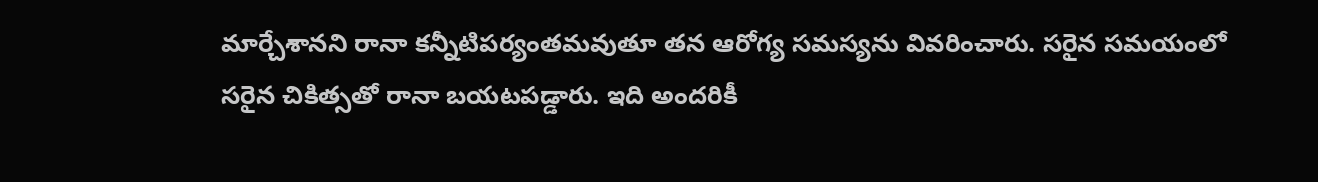మార్చేశాన‌ని రానా క‌న్నీటిప‌ర్యంత‌మ‌వుతూ త‌న ఆరోగ్య స‌మ‌స్య‌ను వివ‌రించారు. స‌రైన స‌మ‌యంలో స‌రైన చికిత్స‌తో రానా బ‌య‌ట‌ప‌డ్డారు. ఇది అంద‌రికీ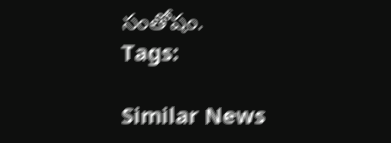సంతోషం.
Tags:

Similar News